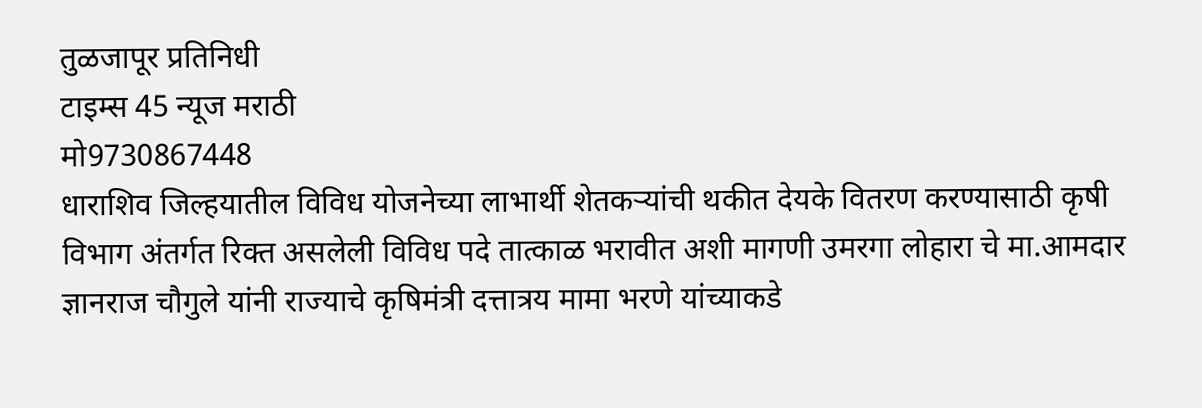तुळजापूर प्रतिनिधी
टाइम्स 45 न्यूज मराठी
मो9730867448
धाराशिव जिल्हयातील विविध योजनेच्या लाभार्थी शेतकऱ्यांची थकीत देयके वितरण करण्यासाठी कृषी विभाग अंतर्गत रिक्त असलेली विविध पदे तात्काळ भरावीत अशी मागणी उमरगा लोहारा चे मा.आमदार ज्ञानराज चौगुले यांनी राज्याचे कृषिमंत्री दत्तात्रय मामा भरणे यांच्याकडे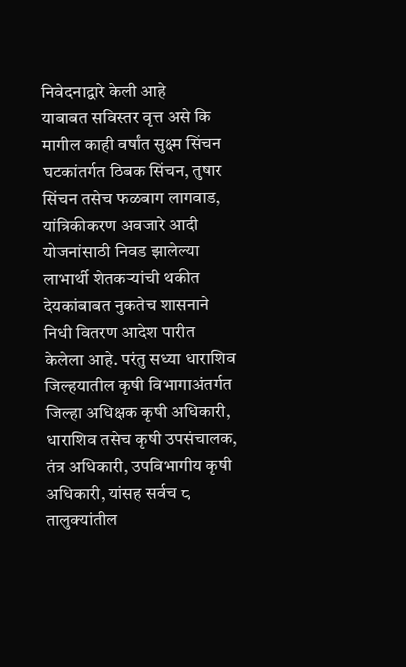निवेदनाद्वारे केली आहे
याबाबत सविस्तर वृत्त असे कि मागील काही वर्षांत सुक्ष्म सिंचन घटकांतर्गत ठिबक सिंचन, तुषार सिंचन तसेच फळबाग लागवाड, यांत्रिकीकरण अवजारे आदी योजनांसाठी निवड झालेल्या लाभार्थी शेतकऱ्यांची थकीत देयकांबाबत नुकतेच शासनाने निधी वितरण आदेश पारीत केलेला आहे. परंतु सध्या धाराशिव जिल्हयातील कृषी विभागाअंतर्गत जिल्हा अधिक्षक कृषी अधिकारी, धाराशिव तसेच कृषी उपसंचालक, तंत्र अधिकारी, उपविभागीय कृषी अधिकारी, यांसह सर्वच ८ तालुक्यांतील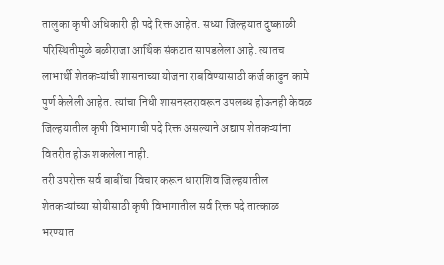तालुका कृषी अधिकारी ही पदे रिक्त आहेत. सध्या जिल्हयात दुष्काळी परिस्थितीमुळे बळीराजा आर्थिक संकटात सापडलेला आहे. त्यातच लाभार्थी शेतकऱ्यांची शासनाच्या योजना राबविण्यासाठी कर्ज काढुन कामे पुर्ण केलेली आहेत. त्यांचा निधी शासनस्तरावरून उपलब्ध होऊनही केवळ जिल्हयातील कृषी विभागाची पदे रिक्त असल्याने अद्याप शेतकऱ्यांना वितरीत होऊ शकलेला नाही.
तरी उपरोक्त सर्व बाबींचा विचार करून धाराशिव जिल्हयातील शेतकऱ्यांच्या सोयीसाठी कृषी विभागातील सर्व रिक्त पदे तात्काळ भरण्यात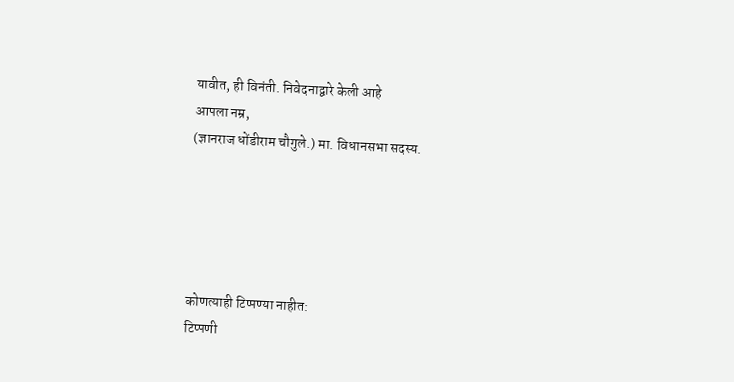यावीत, ही विनंती. निवेदनाद्वारे केली आहे
आपला नम्र,
(ज्ञानराज धोंडीराम चौगुले.) मा. विधानसभा सदस्य.





कोणत्याही टिप्पण्या नाहीत:
टिप्पणी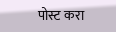पोस्ट करा